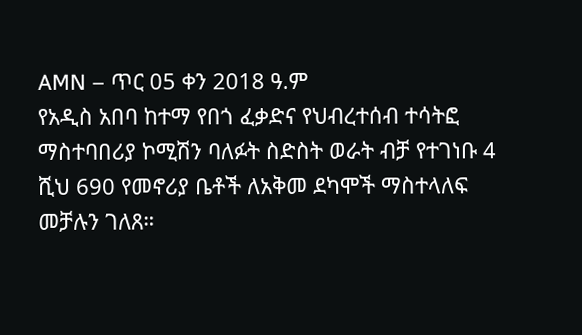AMN – ጥር 05 ቀን 2018 ዓ.ም
የአዲስ አበባ ከተማ የበጎ ፈቃድና የህብረተሰብ ተሳትፎ ማስተባበሪያ ኮሚሽን ባለፉት ስድስት ወራት ብቻ የተገነቡ 4 ሺህ 690 የመኖሪያ ቤቶች ለአቅመ ደካሞች ማስተላለፍ መቻሉን ገለጸ።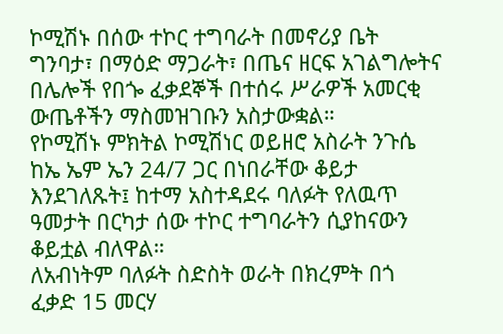ኮሚሽኑ በሰው ተኮር ተግባራት በመኖሪያ ቤት ግንባታ፣ በማዕድ ማጋራት፣ በጤና ዘርፍ አገልግሎትና በሌሎች የበጐ ፈቃደኞች በተሰሩ ሥራዎች አመርቂ ውጤቶችን ማስመዝገቡን አስታውቋል።
የኮሚሽኑ ምክትል ኮሚሽነር ወይዘሮ አስራት ንጉሴ ከኤ ኤም ኤን 24/7 ጋር በነበራቸው ቆይታ እንደገለጹት፤ ከተማ አስተዳደሩ ባለፉት የለዉጥ ዓመታት በርካታ ሰው ተኮር ተግባራትን ሲያከናውን ቆይቷል ብለዋል።
ለአብነትም ባለፉት ስድስት ወራት በክረምት በጎ ፈቃድ 15 መርሃ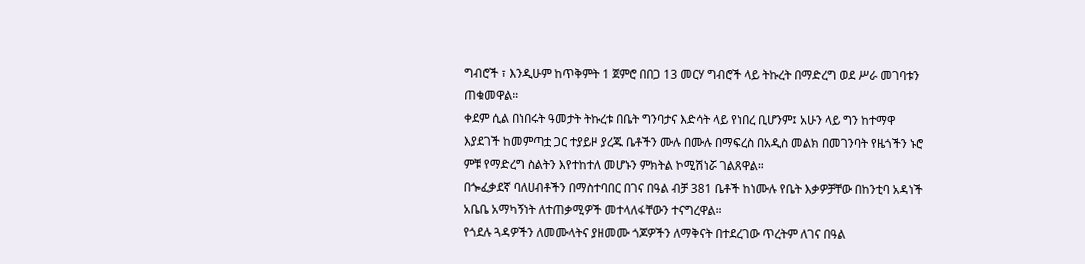ግብሮች ፣ እንዲሁም ከጥቅምት 1 ጀምሮ በበጋ 13 መርሃ ግብሮች ላይ ትኩረት በማድረግ ወደ ሥራ መገባቱን ጠቁመዋል።
ቀደም ሲል በነበሩት ዓመታት ትኩረቱ በቤት ግንባታና እድሳት ላይ የነበረ ቢሆንም፤ አሁን ላይ ግን ከተማዋ እያደገች ከመምጣቷ ጋር ተያይዞ ያረጁ ቤቶችን ሙሉ በሙሉ በማፍረስ በአዲስ መልክ በመገንባት የዜጎችን ኑሮ ምቹ የማድረግ ስልትን እየተከተለ መሆኑን ምክትል ኮሚሽነሯ ገልጸዋል።
በጐፈቃደኛ ባለሀብቶችን በማስተባበር በገና በዓል ብቻ 381 ቤቶች ከነሙሉ የቤት እቃዎቻቸው በከንቲባ አዳነች አቤቤ አማካኝነት ለተጠቃሚዎች መተላለፋቸውን ተናግረዋል።
የጎደሉ ጓዳዎችን ለመሙላትና ያዘመሙ ጎጆዎችን ለማቅናት በተደረገው ጥረትም ለገና በዓል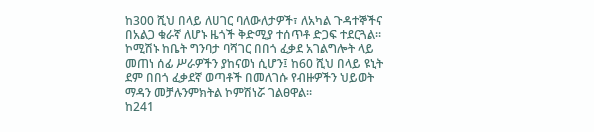ከ300 ሺህ በላይ ለሀገር ባለውለታዎች፣ ለአካል ጉዳተኞችና በአልጋ ቁራኛ ለሆኑ ዜጎች ቅድሚያ ተሰጥቶ ድጋፍ ተደርጓል።
ኮሚሽኑ ከቤት ግንባታ ባሻገር በበጎ ፈቃደ አገልግሎት ላይ መጠነ ሰፊ ሥራዎችን ያከናወነ ሲሆን፤ ከ60 ሺህ በላይ ዩኒት ደም በበጎ ፈቃደኛ ወጣቶች በመለገሱ የብዙዎችን ህይወት ማዳን መቻሉንምክትል ኮምሽነሯ ገልፀዋል።
ከ241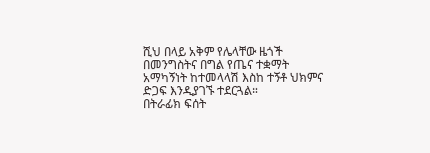ሺህ በላይ አቅም የሌላቸው ዜጎች በመንግስትና በግል የጤና ተቋማት አማካኝነት ከተመላላሽ እስከ ተኝቶ ህክምና ድጋፍ እንዲያገኙ ተደርጓል።
በትራፊክ ፍሰት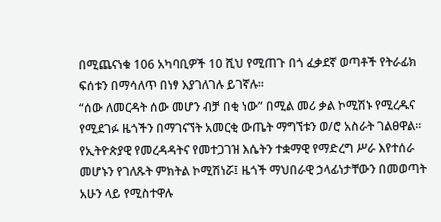በሚጨናነቁ 106 አካባቢዎች 10 ሺህ የሚጠጉ በጎ ፈቃደኛ ወጣቶች የትራፊክ ፍሰቱን በማሳለጥ በነፃ እያገለገሉ ይገኛሉ።
“ሰው ለመርዳት ሰው መሆን ብቻ በቂ ነው” በሚል መሪ ቃል ኮሚሽኑ የሚረዱና የሚደገፉ ዜጎችን በማገናኘት አመርቂ ውጤት ማግኘቱን ወ/ሮ አስራት ገልፀዋል፡፡
የኢትዮጵያዊ የመረዳዳትና የመተጋገዝ እሴትን ተቋማዊ የማድረግ ሥራ እየተሰራ መሆኑን የገለጹት ምክትል ኮሚሽነሯ፤ ዜጎች ማህበራዊ ኃላፊነታቸውን በመወጣት አሁን ላይ የሚስተዋሉ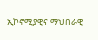ኢኮኖሚያዊና ማህበራዊ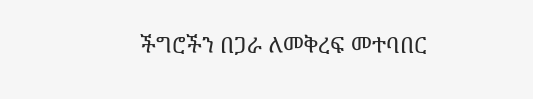ችግሮችን በጋራ ለመቅረፍ መተባበር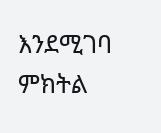እንደሚገባ ምክትል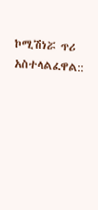ኮሚሽነሯ ጥሪ አስተላልፈዋል::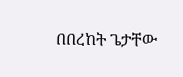በበረከት ጌታቸው